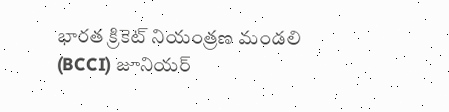భారత క్రికెట్ నియంత్రణ మండలి (BCCI) జూనియర్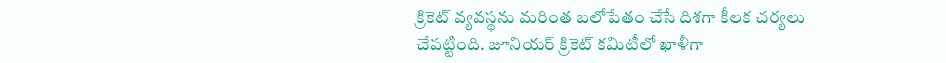క్రికెట్ వ్యవస్థను మరింత బలోపేతం చేసే దిశగా కీలక చర్యలు చేపట్టింది. జూనియర్ క్రికెట్ కమిటీలో ఖాళీగా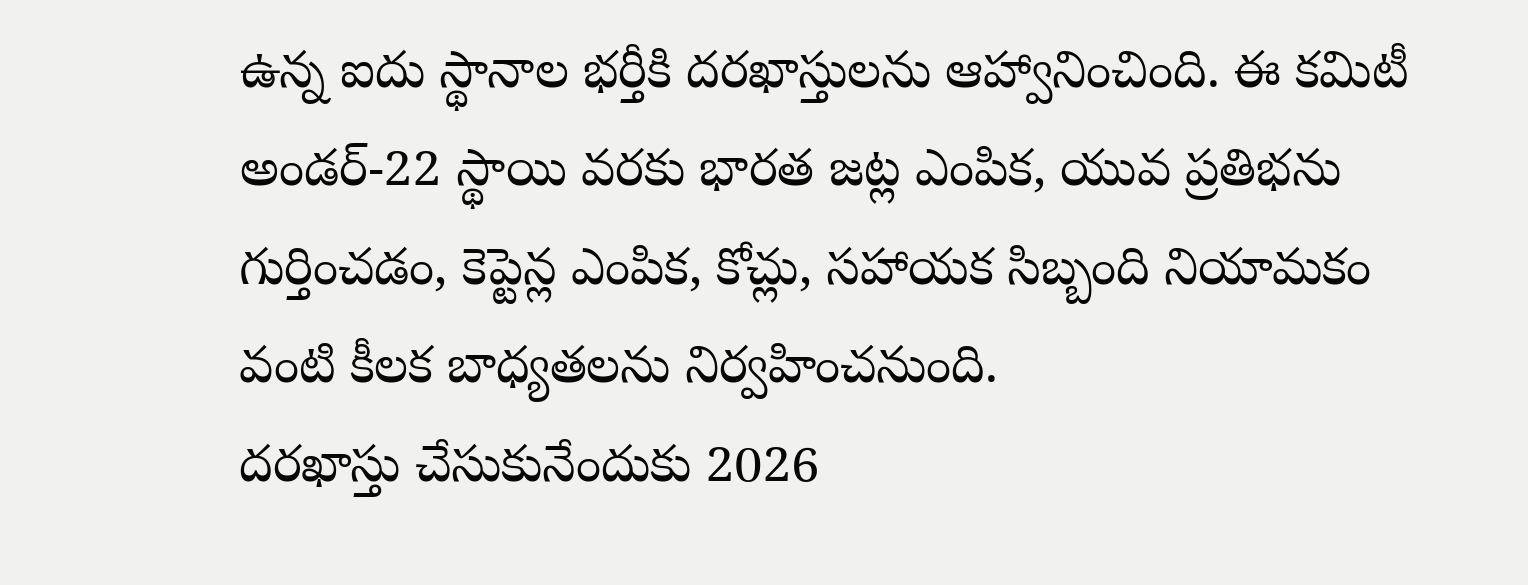ఉన్న ఐదు స్థానాల భర్తీకి దరఖాస్తులను ఆహ్వానించింది. ఈ కమిటీ అండర్-22 స్థాయి వరకు భారత జట్ల ఎంపిక, యువ ప్రతిభను గుర్తించడం, కెప్టెన్ల ఎంపిక, కోచ్లు, సహాయక సిబ్బంది నియామకం వంటి కీలక బాధ్యతలను నిర్వహించనుంది.
దరఖాస్తు చేసుకునేందుకు 2026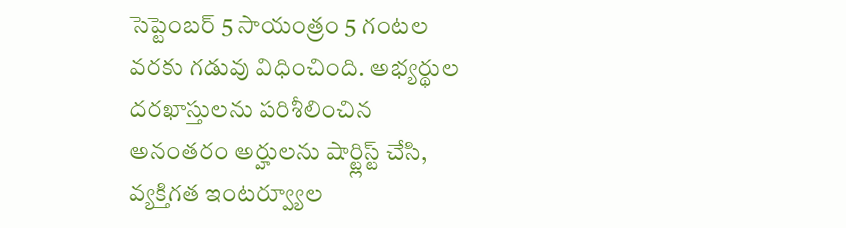సెప్టెంబర్ 5 సాయంత్రం 5 గంటల వరకు గడువు విధించింది. అభ్యర్థుల దరఖాస్తులను పరిశీలించిన అనంతరం అర్హులను షార్ట్లిస్ట్ చేసి, వ్యక్తిగత ఇంటర్వ్యూల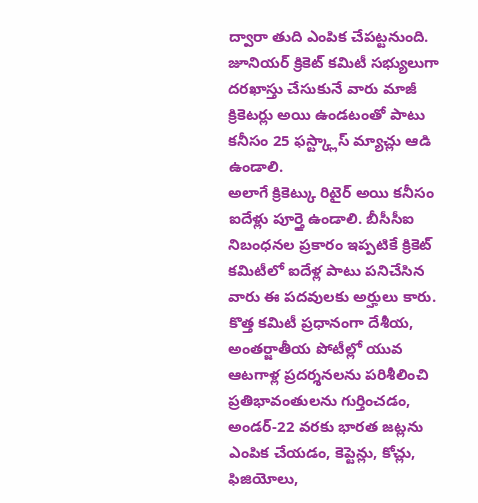ద్వారా తుది ఎంపిక చేపట్టనుంది. జూనియర్ క్రికెట్ కమిటీ సభ్యులుగా దరఖాస్తు చేసుకునే వారు మాజీ క్రికెటర్లు అయి ఉండటంతో పాటు కనీసం 25 ఫస్ట్క్లాస్ మ్యాచ్లు ఆడి ఉండాలి.
అలాగే క్రికెట్కు రిటైర్ అయి కనీసం ఐదేళ్లు పూర్తై ఉండాలి. బీసీసీఐ నిబంధనల ప్రకారం ఇప్పటికే క్రికెట్ కమిటీలో ఐదేళ్ల పాటు పనిచేసిన వారు ఈ పదవులకు అర్హులు కారు.
కొత్త కమిటీ ప్రధానంగా దేశీయ, అంతర్జాతీయ పోటీల్లో యువ ఆటగాళ్ల ప్రదర్శనలను పరిశీలించి ప్రతిభావంతులను గుర్తించడం, అండర్-22 వరకు భారత జట్లను ఎంపిక చేయడం, కెప్టెన్లు, కోచ్లు, ఫిజియోలు,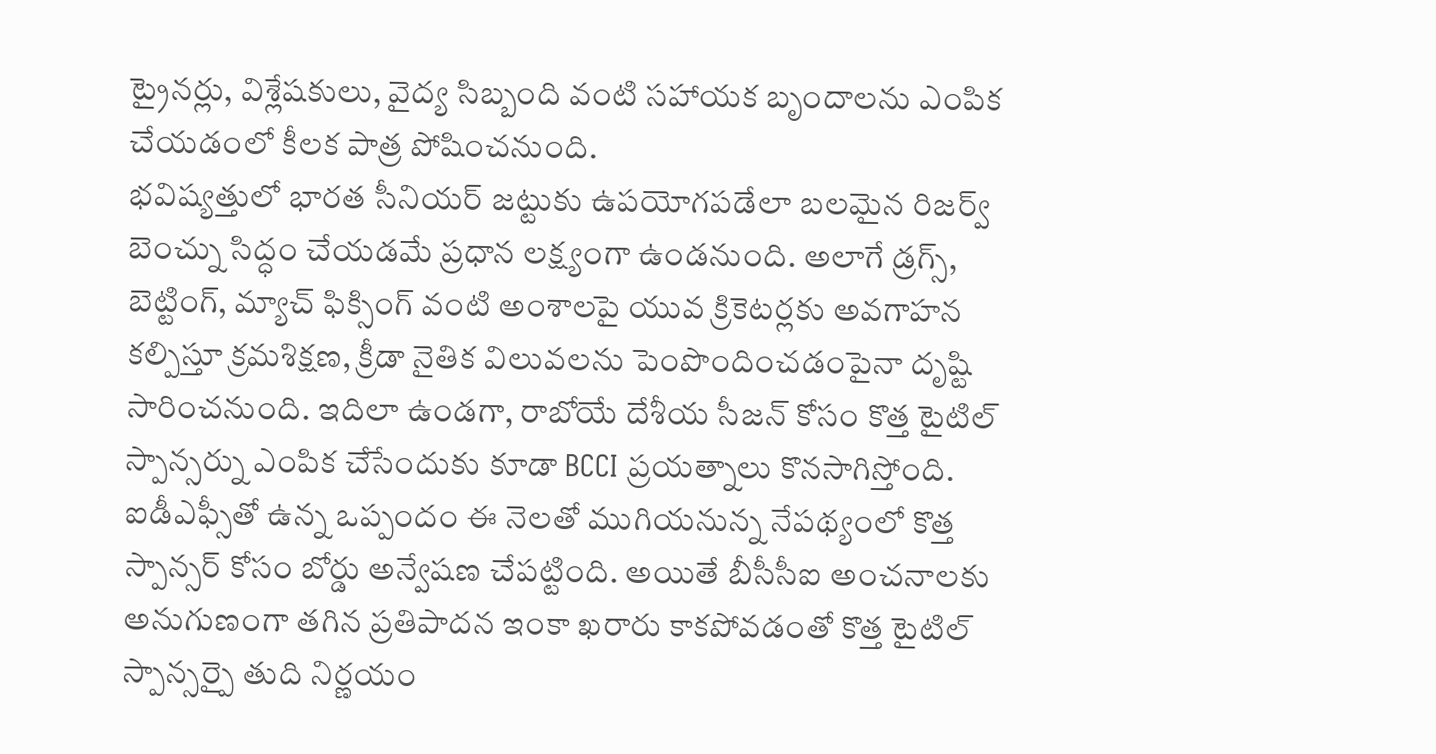ట్రైనర్లు, విశ్లేషకులు, వైద్య సిబ్బంది వంటి సహాయక బృందాలను ఎంపిక చేయడంలో కీలక పాత్ర పోషించనుంది.
భవిష్యత్తులో భారత సీనియర్ జట్టుకు ఉపయోగపడేలా బలమైన రిజర్వ్ బెంచ్ను సిద్ధం చేయడమే ప్రధాన లక్ష్యంగా ఉండనుంది. అలాగే డ్రగ్స్, బెట్టింగ్, మ్యాచ్ ఫిక్సింగ్ వంటి అంశాలపై యువ క్రికెటర్లకు అవగాహన కల్పిస్తూ క్రమశిక్షణ, క్రీడా నైతిక విలువలను పెంపొందించడంపైనా దృష్టి సారించనుంది. ఇదిలా ఉండగా, రాబోయే దేశీయ సీజన్ కోసం కొత్త టైటిల్ స్పాన్సర్ను ఎంపిక చేసేందుకు కూడా BCCI ప్రయత్నాలు కొనసాగిస్తోంది.
ఐడీఎఫ్సీతో ఉన్న ఒప్పందం ఈ నెలతో ముగియనున్న నేపథ్యంలో కొత్త స్పాన్సర్ కోసం బోర్డు అన్వేషణ చేపట్టింది. అయితే బీసీసీఐ అంచనాలకు అనుగుణంగా తగిన ప్రతిపాదన ఇంకా ఖరారు కాకపోవడంతో కొత్త టైటిల్ స్పాన్సర్పై తుది నిర్ణయం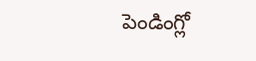పెండింగ్లో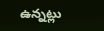ఉన్నట్లు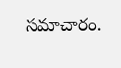సమాచారం.